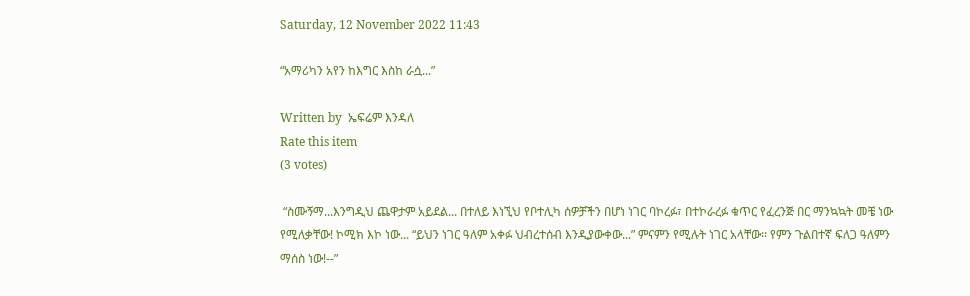Saturday, 12 November 2022 11:43

“አማሪካን አየን ከእግር እስከ ራሷ...”

Written by  ኤፍሬም እንዳለ
Rate this item
(3 votes)

 “ስሙኝማ...እንግዲህ ጨዋታም አይደል... በተለይ እነኚህ የቦተሊካ ሰዎቻችን በሆነ ነገር ባኮረፉ፣ በተኮራረፉ ቁጥር የፈረንጅ በር ማንኳኳት መቼ ነው የሚለቃቸው! ኮሚክ እኮ ነው... “ይህን ነገር ዓለም አቀፉ ህብረተሰብ እንዲያውቀው...” ምናምን የሚሉት ነገር አላቸው፡፡ የምን ጉልበተኛ ፍለጋ ዓለምን ማሰስ ነው!--”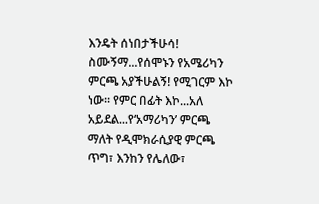እንዴት ሰነበታችሁሳ!
ስሙኝማ...የሰሞኑን የአሜሪካን ምርጫ አያችሁልኝ! የሚገርም እኮ ነው፡፡ የምር በፊት እኮ...አለ አይደል...የ‘አማሪካን’ ምርጫ ማለት የዲሞክራሲያዊ ምርጫ ጥግ፣ እንከን የሌለው፣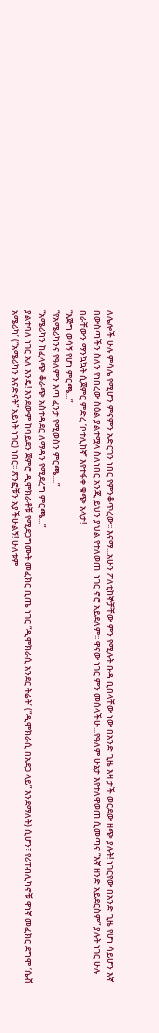ለሌሎች ሁሉ ምሳሌ የሚሆን ምናምን አድርገን ነበር የምንቆጥረው፡፡ እናማ...አሁን ፖለቲከኞቻቸው ምን የሚሉት ቡዳ ቢበላቸው ነው በአንድ ጊዜ እዛ ታች ወርደው ዘጭ ያሉት! ነገርየው በአንድ ጊዜ የሆነ ሳይሆን እኛ በውስጣችን ስለን የነበረው ስዕል ያልተሟላ ስለነበር አንጂ ይህን ያህል የተለወጠ  ነገር ኖሮ አይደለም፡፡ ዋናው ነገር ምን መሰላችሁ...የዓለም ሁኔታ እየተለዋወጠ ሲመጣና “እኛ ዘንድ አይደርስም” ያሉት ነገር ሁሉ በራቸውን ማንኳኳት ሲጀምር ምድረ ‘ቦተሊከኛ’ እየተፋቀ ቁጭ አላታ!
“እጅግ ወሳኝ የሆነ ምርጫ...”
“የአሜሪካንና የዓለምን እጣ ፈንታ የሚወስን ምርጫ....”
“አሜሪካን ከፈላጭ ቆራጭ አስተዳደር ለማዳን የሚደረግ ምርጫ...”
ያልተባለ ነገር አለ እንዴ! እንደውም ከባይደን ጀምሮ ዲሞክራቶቹ የሚደጋግሙት መፈክር ቢጤ ነገር “ዲሞክራሲ አንደር ትሬት’ (“ዲሞክራሲ በአደጋ ላይ” እንደማለት) ሲሆን፣ የሪፐብሊካኖቹ ዋነኛ መፈክር ደግሞ ‘ሴቭ አሜሪካ’ (“አሜሪካን እናድናት” አይነት ነገር) ነበር፡፡ ጽንፎቹን አያችሁልኝ! ሁለቱም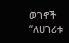ወገኖች “ለሀገሪቱ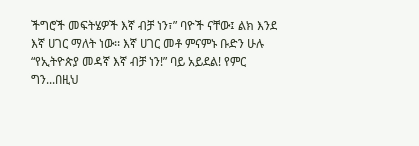ችግሮች መፍትሄዎች እኛ ብቻ ነን፣” ባዮች ናቸው፤ ልክ እንደ እኛ ሀገር ማለት ነው፡፡ እኛ ሀገር መቶ ምናምኑ ቡድን ሁሉ “የኢትዮጵያ መዳኛ እኛ ብቻ ነን!” ባይ አይደል! የምር ግን...በዚህ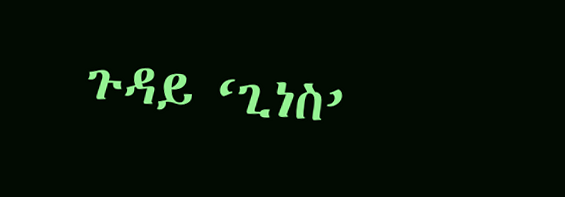ጉዳይ ‘ጊነስ’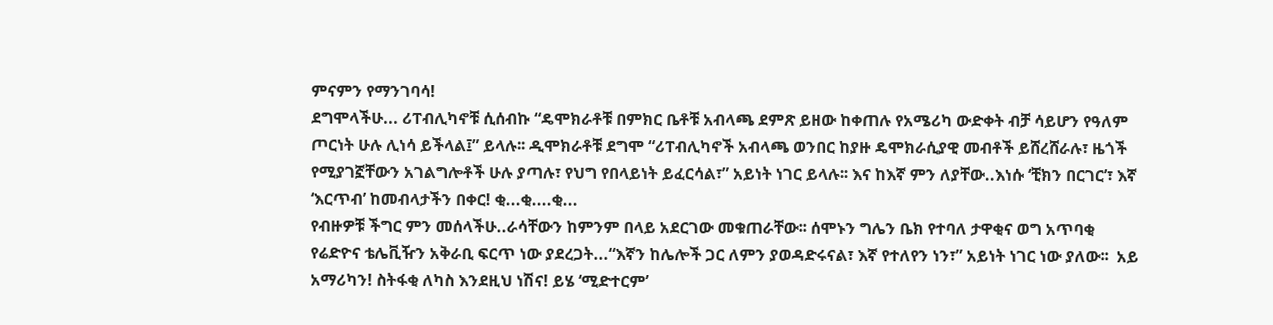ምናምን የማንገባሳ!
ደግሞላችሁ... ሪፐብሊካኖቹ ሲሰብኩ “ዴሞክራቶቹ በምክር ቤቶቹ አብላጫ ደምጽ ይዘው ከቀጠሉ የአሜሪካ ውድቀት ብቻ ሳይሆን የዓለም ጦርነት ሁሉ ሊነሳ ይችላል፤” ይላሉ፡፡ ዲሞክራቶቹ ደግሞ “ሪፐብሊካኖች አብላጫ ወንበር ከያዙ ዴሞክራሲያዊ መብቶች ይሸረሸራሉ፣ ዜጎች የሚያገኟቸውን አገልግሎቶች ሁሉ ያጣሉ፣ የህግ የበላይነት ይፈርሳል፣” አይነት ነገር ይላሉ፡፡ እና ከእኛ ምን ለያቸው..እነሱ ‘ቺክን በርገር’፣ እኛ ‘እርጥብ’ ከመብላታችን በቀር! ቂ...ቂ....ቂ...
የብዙዎቹ ችግር ምን መሰላችሁ..ራሳቸውን ከምንም በላይ አደርገው መቁጠራቸው፡፡ ሰሞኑን ግሌን ቤክ የተባለ ታዋቂና ወግ አጥባቂ የሬድዮና ቴሌቪዥን አቅራቢ ፍርጥ ነው ያደረጋት...“እኛን ከሌሎች ጋር ለምን ያወዳድሩናል፣ እኛ የተለየን ነን፣” አይነት ነገር ነው ያለው፡፡  አይ አማሪካን! ስትፋቂ ለካስ እንደዚህ ነሽና! ይሄ ‘ሚድተርም’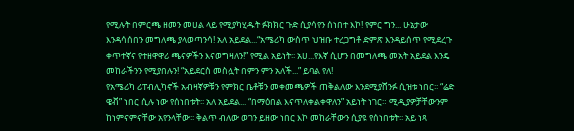የሚሉት በምርጫ ዘመን መሀል ላይ የሚያካሂዱት ፉክክር ጉድ ሲያሳየን ሰነበተ እኮ! የምር ግን... ሁኔታው እንዳሳሰበን መግለጫ ያላወጣንሳ! አለ አይደል...“አሜሪካ ውስጥ ህዝቡ ተረጋግቶ ድምጽ እንዳይሰጥ የሚደረጉ ቀጥተኛና የተዘዋዋሪ ጫናዎችን እናወግዛለን!” የሚል አይነት፡፡ አሀ...የእኛ ሲሆን በመግለጫ መአት አይደል እንዴ መከራችንን የሚያበሉን! “አይደርስ መስሏት በምን ምን አለች...” ይባል የለ!
የአሜሪካ ሪፐብሊካኖች አብዛኛዎቹን የምክር ቤቶቹን መቀመጫዎች ጠቅልለው እንደሚያሸንፉ ሲዝቱ ነበር፡፡ “ሬድ ዌቭ” ነበር ሲሉ ነው የሰነበቱት፡፡ አለ አይደል... “በማዕበል እናጥለቀልቀዋለን” አይነት ነገር። ሚዲያዎቻቸውንም ከነምናምናቸው አየንላቸው፡፡ ቅልጥ ብለው ወገን ይዘው ነበር እኮ መከራቸውን ሲያዩ የሰነበቱት፡፡ አይ ነጻ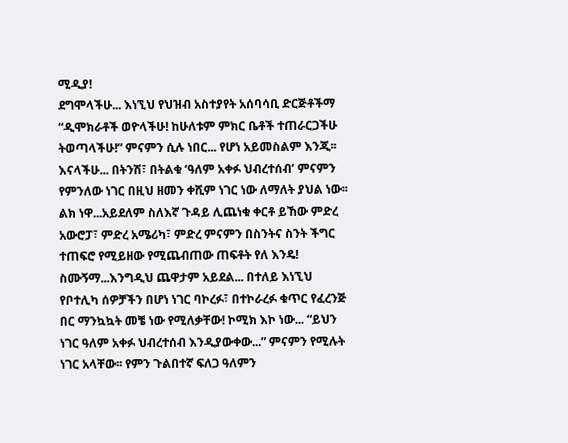ሚዲያ!
ደግሞላችሁ... እነኚህ የህዝብ አስተያየት አሰባሳቢ ድርጅቶችማ “ዲሞክራቶች ወዮላችሁ! ከሁለቱም ምክር ቤቶች ተጠራርጋችሁ ትወጣላችሁ!” ምናምን ሲሉ ነበር... የሆነ አይመስልም እንጂ፡፡ እናላችሁ... በትንሽ፣ በትልቁ ‘ዓለም አቀፉ ህብረተሰብ’ ምናምን የምንለው ነገር በዚህ ዘመን ቀሺም ነገር ነው ለማለት ያህል ነው፡፡ ልክ ነዋ...አይደለም ስለእኛ ጉዳይ ሊጨነቁ ቀርቶ ይኸው ምድረ አውሮፓ፣ ምድረ አሜሪካ፣ ምድረ ምናምን በስንትና ስንት ችግር ተጠፍሮ የሚይዘው የሚጨብጠው ጠፍቶት የለ እንዴ!
ስሙኝማ...እንግዲህ ጨዋታም አይደል... በተለይ እነኚህ የቦተሊካ ሰዎቻችን በሆነ ነገር ባኮረፉ፣ በተኮራረፉ ቁጥር የፈረንጅ በር ማንኳኳት መቼ ነው የሚለቃቸው! ኮሚክ እኮ ነው... “ይህን ነገር ዓለም አቀፉ ህብረተሰብ እንዲያውቀው...” ምናምን የሚሉት ነገር አላቸው፡፡ የምን ጉልበተኛ ፍለጋ ዓለምን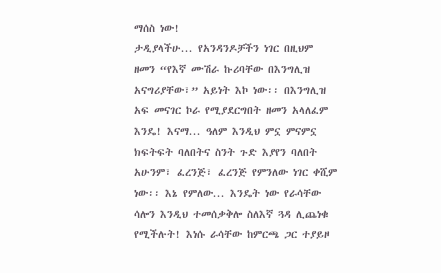ማሰስ ነው!
ታዲያላችሁ... የአንዳንዶቻችን ነገር በዚህም ዘመን “የእኛ ሙሽራ ኩሪባቸው በእንግሊዝ አናግሪያቸው፣” አይነት እኮ ነው፡፡ በእንግሊዝ አፍ መናገር ኮራ የሚያደርግበት ዘመን አላለፈም እንዴ! እናማ... ዓለም እንዲህ ምኗ ምናምኗ ክፍትፍት ባለበትና ስንት ጉድ እያየን ባለበት አሁንም፣ ፈረንጅ፣ ፈረንጅ የምንለው ነገር ቀሺም ነው፡፡ እኔ የምለው... እንዴት ነው የራሳቸው ሳሎን እንዲህ ተመሰቃቅሎ ስለእኛ ጓዳ ሊጨነቁ የሚችሉት! እነሱ ራሳቸው ከምርጫ ጋር ተያይዞ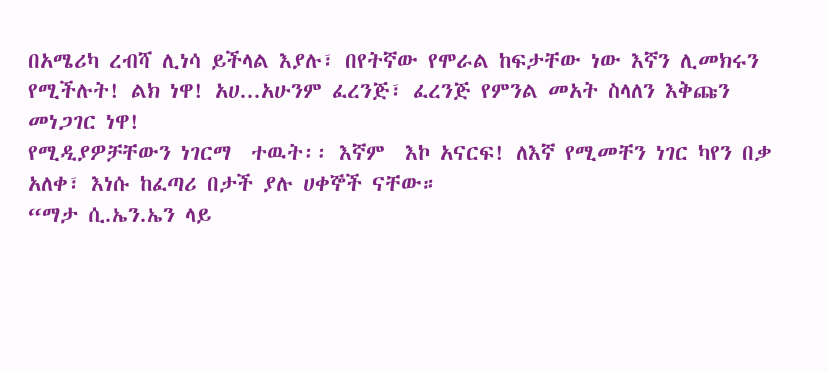በአሜሪካ ረብሻ ሊነሳ ይችላል እያሉ፣ በየትኛው የሞራል ከፍታቸው ነው እኛን ሊመክሩን የሚችሉት! ልክ ነዋ! አሀ...አሁንም ፈረንጅ፣ ፈረንጅ የምንል መአት ስላለን እቅጩን መነጋገር ነዋ!
የሚዲያዎቻቸውን ነገርማ  ተዉት፡፡ እኛም  እኮ አናርፍ! ለእኛ የሚመቸን ነገር ካየን በቃ አለቀ፣ እነሱ ከፈጣሪ በታች ያሉ ሀቀኞች ናቸው።
“ማታ ሲ.ኤን.ኤን ላይ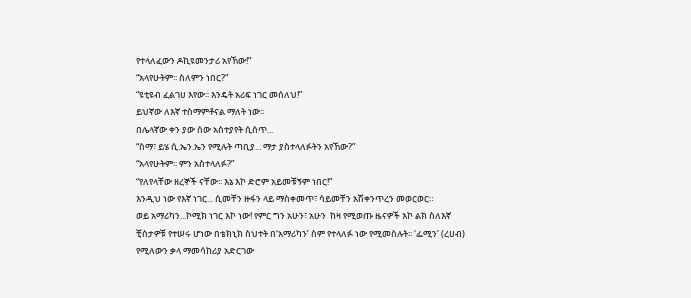የተላለፈውን ዶኪዩመንታሪ አየኸው!”
“አላየሁትም፡፡ ስለምን ነበር?”
“ዩቲዩብ ፈልገሀ እየው፡፡ እንዴት አሪፍ ነገር መሰለህ!”
ይህኛው ለእኛ ተስማምቶናል ማለት ነው፡፡
በሌላኛው ቀን ያው ሰው አስተያየት ሲሰጥ...
“ስማ፣ ይሄ ሲ.ኤን.ኤን የሚሉት ጣቢያ... ማታ ያስተላለፉትን አየኸው?”
“አላየሁትም፡፡ ምን አስተላለፉ?”
“የለየላቸው ዘረኞች ናቸው፡፡ እኔ እኮ ድሮም አይመቹኝም ነበር!”
እንዲህ ነው የእኛ ነገር... ሲመቸን ዙፋን ላይ ማስቀመጥ፣ ሳይመቸን አሽቀንጥረን መወርወር።
ወይ አማሪካን...ኮሚክ ነገር እኮ ነው! የምር ግን አሁን፣ አሁን  ከዛ የሚወጡ ዜናዎች እኮ ልክ ስለእኛ ቺስታዎቹ የተሠሩ ሆነው በቴክኒክ ስህተት በ‘አማሪካን’ ስም የተላለፉ ነው የሚመስሉት፡፡ ‘ፌሚን’ (ረሀብ) የሚለውን ቃላ ማመሳከሪያ አድርገው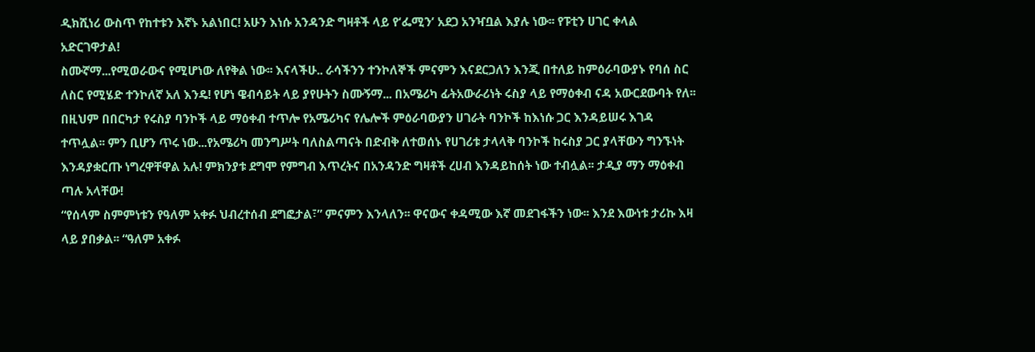ዲክሺነሪ ውስጥ የከተቱን እኛኑ አልነበር! አሁን እነሱ አንዳንድ ግዛቶች ላይ የ‘ፌሚን’ አደጋ አንዣቧል እያሉ ነው፡፡ የፑቲን ሀገር ቀላል አድርገዋታል!
ስሙኛማ...የሚወራውና የሚሆነው ለየቅል ነው፡፡ እናላችሁ.. ራሳችንን ተንኮለኞች ምናምን እናደርጋለን እንጂ በተለይ ከምዕራባውያኑ የባሰ ስር ለስር የሚሄድ ተንኮለኛ አለ እንዴ! የሆነ ዌብሳይት ላይ ያየሁትን ስሙኝማ... በአሜሪካ ፊትአውራሪነት ሩስያ ላይ የማዕቀብ ናዳ አውርደውባት የለ፡፡ በዚህም በበርካታ የሩስያ ባንኮች ላይ ማዕቀብ ተጥሎ የአሜሪካና የሌሎች ምዕራባውያን ሀገራት ባንኮች ከእነሱ ጋር እንዳይሠሩ እገዳ ተጥሏል፡፡ ምን ቢሆን ጥሩ ነው...የአሜሪካ መንግሥት ባለስልጣናት በድብቅ ለተወሰኑ የሀገሪቱ ታላላቅ ባንኮች ከሩስያ ጋር ያላቸውን ግንኙነት እንዳያቋርጡ ነግረዋቸዋል አሉ! ምክንያቱ ደግሞ የምግብ እጥረትና በአንዳንድ ግዛቶች ረሀብ እንዳይከሰት ነው ተብሏል፡፡ ታዲያ ማን ማዕቀብ ጣሉ አላቸው!
“የሰላም ስምምነቱን የዓለም አቀፉ ህብረተሰብ ደግፎታል፣” ምናምን እንላለን፡፡ ዋናውና ቀዳሚው እኛ መደገፋችን ነው፡፡ እንደ እውነቱ ታሪኩ እዛ ላይ ያበቃል፡፡ “ዓለም አቀፉ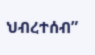ህብረተሰብ”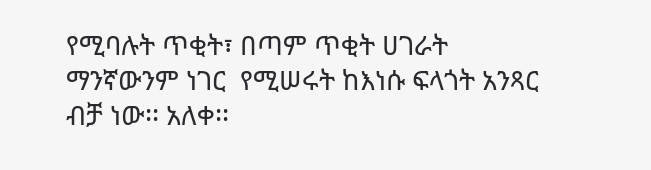የሚባሉት ጥቂት፣ በጣም ጥቂት ሀገራት ማንኛውንም ነገር  የሚሠሩት ከእነሱ ፍላጎት አንጻር ብቻ ነው፡፡ አለቀ፡፡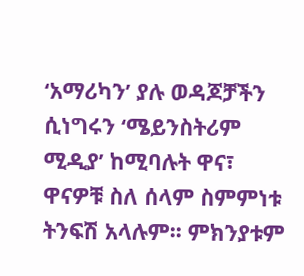‘አማሪካን’ ያሉ ወዳጆቻችን ሲነግሩን ‘ሜይንስትሪም ሚዲያ’ ከሚባሉት ዋና፣ ዋናዎቹ ስለ ሰላም ስምምነቱ ትንፍሽ አላሉም፡፡ ምክንያቱም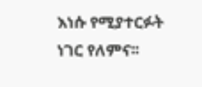እነሱ የሚያተርፉት ነገር የለምና፡፡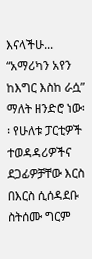እናላችሁ... “አማሪካን አየን ከእግር እስከ ራሷ” ማለት ዘንድሮ ነው፡፡ የሁለቱ ፓርቲዎች ተወዳዳሪዎችና ደጋፊዎቻቸው እርስ በእርስ ሲሰዳደቡ ስትሰሙ ግርም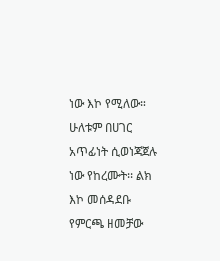ነው እኮ የሚለው። ሁለቱም በሀገር አጥፊነት ሲወነጃጀሉ ነው የከረሙት፡፡ ልክ እኮ መሰዳደቡ የምርጫ ዘመቻው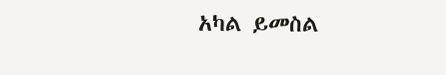አካል ይመስል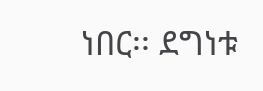ነበር፡፡ ደግነቱ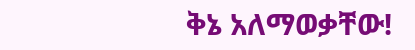ቅኔ አለማወቃቸው!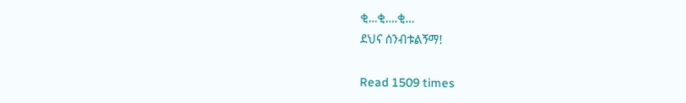ቂ...ቂ....ቂ...
ደህና ሰንብቱልኝማ!

Read 1509 times